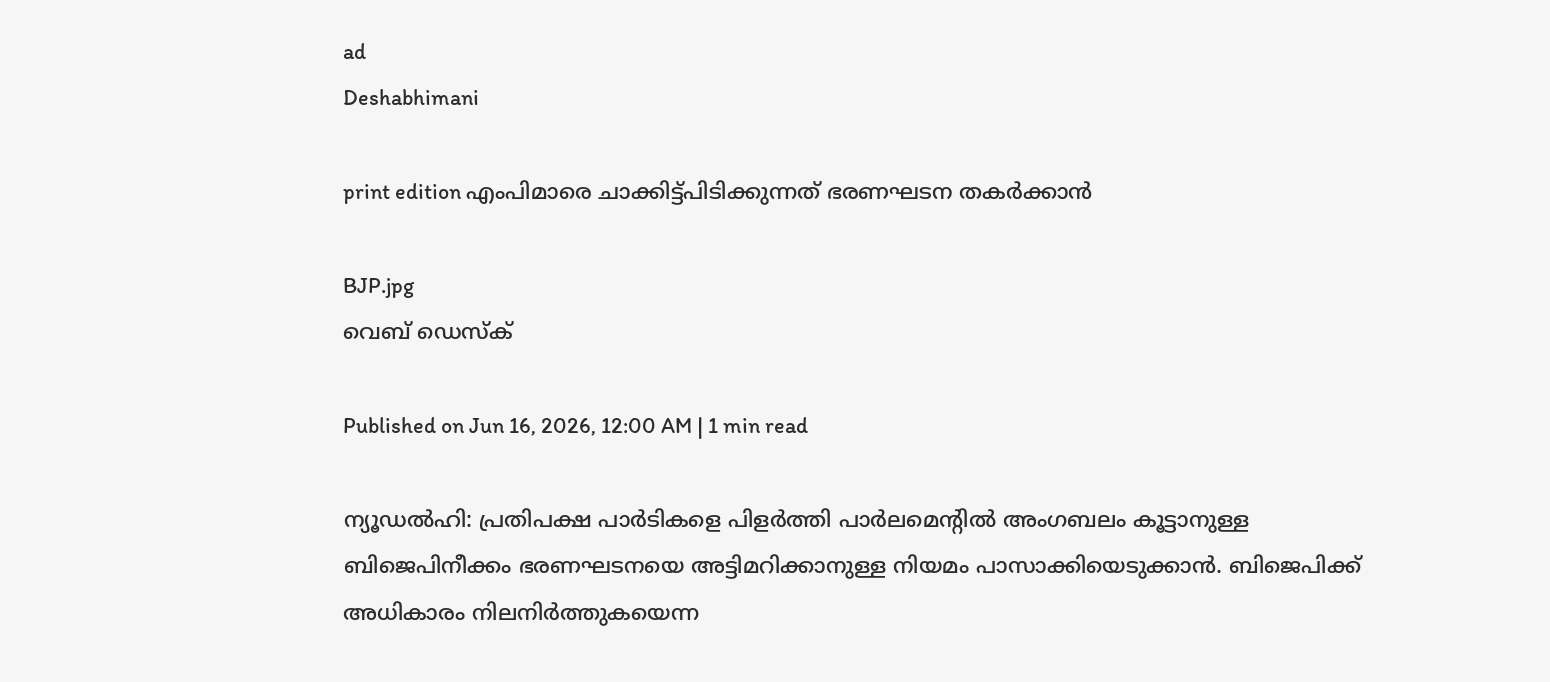ad
Deshabhimani

print edition എംപിമാരെ ചാക്കിട്ട്‌പിടിക്കുന്നത്‌ ഭരണഘടന തകർക്കാൻ

BJP.jpg
വെബ് ഡെസ്ക്

Published on Jun 16, 2026, 12:00 AM | 1 min read

ന്യൂഡൽഹി: പ്രതിപക്ഷ പാർടികളെ പിളർത്തി പാർലമെന്റിൽ അംഗബലം കൂട്ടാനുള്ള ബിജെപിനീക്കം ഭരണഘടനയെ അട്ടിമറിക്കാനുള്ള നിയമം പാസാക്കിയെടുക്കാന്‍. ബിജെപിക്ക്‌ അധികാരം നിലനിർത്തുകയെന്ന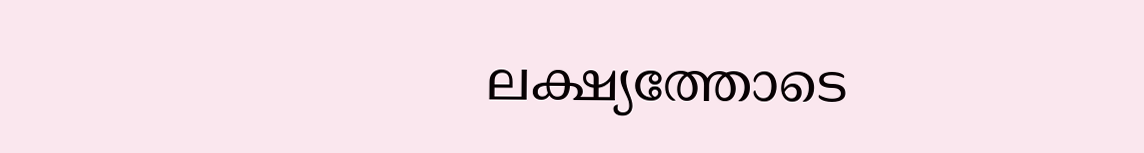ലക്ഷ്യത്തോടെ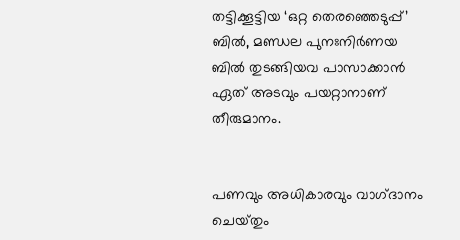തട്ടിക്കൂട്ടിയ ‘ഒറ്റ തെരഞ്ഞെടുപ്പ്‌’ ബിൽ, മണ്ഡല പുനഃനിർണയ ബിൽ തുടങ്ങിയവ പാസാക്കാൻ ഏത്‌ അടവും പയറ്റാനാണ്‌ തീരുമാനം.


പണവും അധികാരവും വാഗ്‌ദാനം ചെയ്‌തും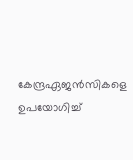കേന്ദ്രഏജൻസികളെ ഉപയോഗിച്ച്‌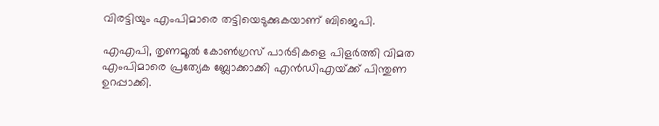വിരട്ടിയും എംപിമാരെ തട്ടിയെടുക്കുകയാണ്‌ ബിജെപി.

എഎപി, തൃണമൂൽ കോൺഗ്രസ്‌ പാർടികളെ പിളർത്തി വിമത എംപിമാരെ പ്രത്യേക ബ്ലോക്കാക്കി എൻഡിഎയ്‌ക്ക്‌ പിന്തുണ ഉറപ്പാക്കി.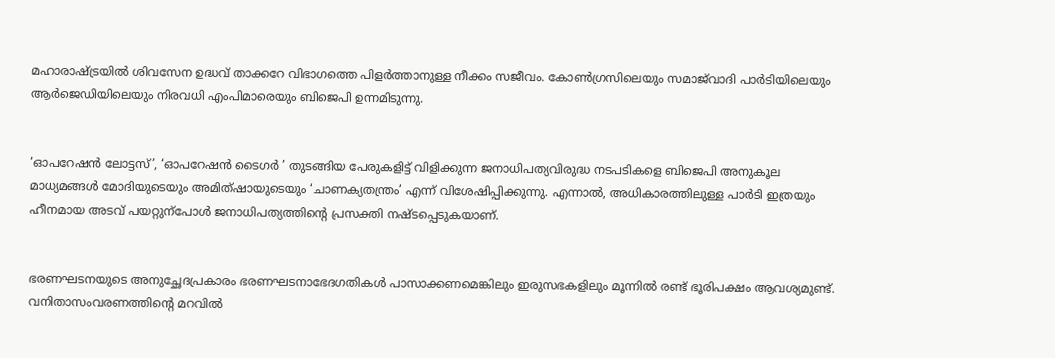മഹാരാഷ്ട്രയിൽ ശിവസേന ഉദ്ധവ്‌ താക്കറേ വിഭാഗത്തെ പിളർത്താനുള്ള നീക്കം സജീവം. കോൺഗ്രസിലെയും സമാജ്‌വാദി പാർടിയിലെയും ആർജെഡിയിലെയും നിരവധി എംപിമാരെയും ബിജെപി ഉന്നമിടുന്നു.


‘ഓപറേഷൻ ലോട്ടസ്‌’, ‘ഓപറേഷൻ ടൈഗർ ’ തുടങ്ങിയ പേരുകളിട്ട്‌ വിളിക്കുന്ന ജനാധിപത്യവിരുദ്ധ നടപടികളെ ബിജെപി അനുകൂല മാധ്യമങ്ങൾ മോദിയുടെയും അമിത്‌ഷായുടെയും ‘ചാണക്യതന്ത്രം’ എന്ന്‌ വിശേഷിപ്പിക്കുന്നു. എന്നാൽ, അധികാരത്തിലുള്ള പാർടി ഇത്രയും ഹീനമായ അടവ്‌ പയറ്റുന്പോൾ ജനാധിപത്യത്തിന്റെ പ്രസക്തി നഷ്ടപ്പെടുകയാണ്.


ഭരണഘടനയുടെ അനുച്ഛേദപ്രകാരം ഭരണഘടനാഭേദഗതികൾ പാസാക്കണമെങ്കിലും ഇരുസഭകളിലും മൂന്നിൽ രണ്ട്‌ ഭൂരിപക്ഷം ആവശ്യമുണ്ട്‌. വനിതാസംവരണത്തിന്റെ മറവിൽ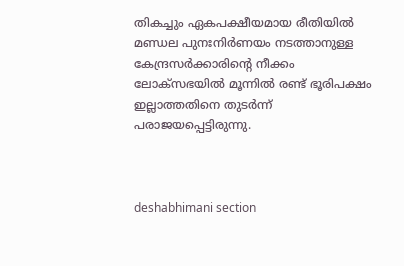തികച്ചും ഏകപക്ഷീയമായ രീതിയിൽ മണ്ഡല പുനഃനിർണയം നടത്താനുള്ള കേന്ദ്രസർക്കാരിന്റെ നീക്കം ലോക്‌സഭയിൽ മൂന്നിൽ രണ്ട്‌ ഭൂരിപക്ഷം ഇല്ലാത്തതിനെ തുടർന്ന്‌ പരാജയപ്പെട്ടിരുന്നു.



deshabhimani section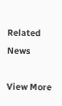Related News

View More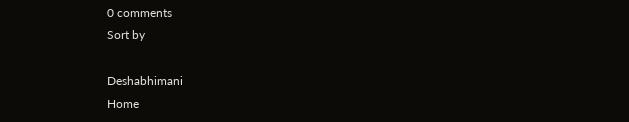0 comments
Sort by

Deshabhimani
Home